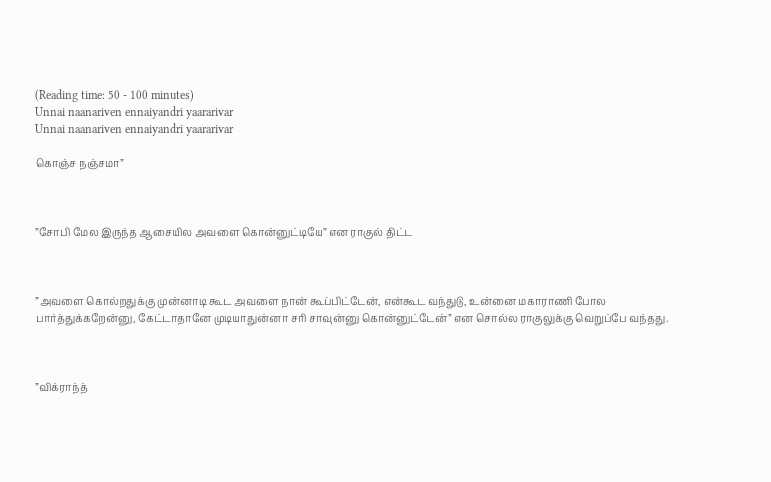(Reading time: 50 - 100 minutes)
Unnai naanariven ennaiyandri yaararivar
Unnai naanariven ennaiyandri yaararivar

கொஞ்ச நஞ்சமா”



”சோபி மேல இருந்த ஆசையில அவளை கொன்னுட்டியே” என ராகுல் திட்ட



”அவளை கொல்றதுக்கு முன்னாடி கூட அவளை நான் கூப்பிட்டேன், என்கூட வந்துடு, உன்னை மகாராணி போல பார்த்துக்கறேன்னு, கேட்டாதானே முடியாதுன்னா சரி சாவுன்னு கொன்னுட்டேன்” என சொல்ல ராகுலுக்கு வெறுப்பே வந்தது.



”விக்ராந்த்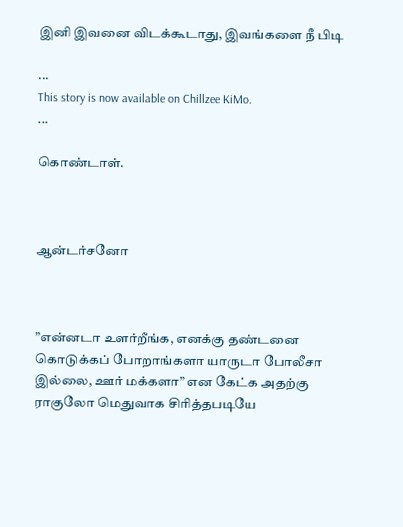இனி இவனை விடக்கூடாது, இவங்களை நீ பிடி

...
This story is now available on Chillzee KiMo.
...

கொண்டாள்.



ஆன்டர்சனோ



”என்னடா உளர்றீங்க, எனக்கு தண்டனை கொடுக்கப் போறாங்களா யாருடா போலீசா இல்லை, ஊர் மக்களா” என கேட்க அதற்கு ராகுலோ மெதுவாக சிரித்தபடியே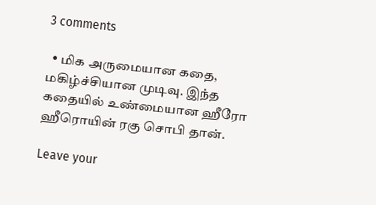3 comments

  • மிக அருமையான கதை, மகிழ்ச்சியான முடிவு. இந்த கதையில் உண்மையான ஹீரோ ஹீரொயின் ரகு சொபி தான்.

Leave your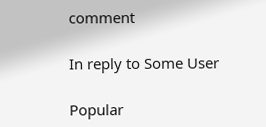comment

In reply to Some User

Popular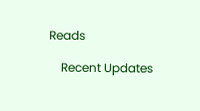Reads

    Recent Updates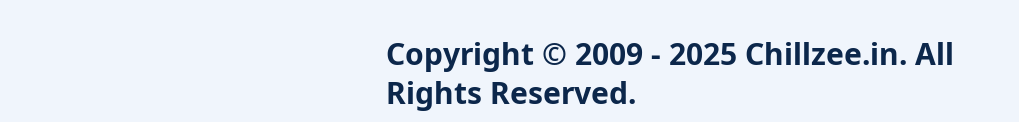Copyright © 2009 - 2025 Chillzee.in. All Rights Reserved.